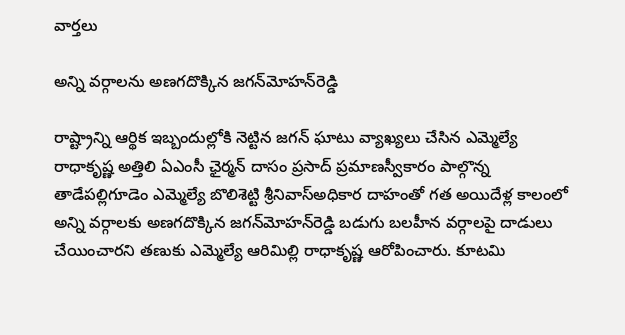వార్త‌లు

అన్ని వర్గాలను అణగదొక్కిన జగన్‌మోహన్‌రెడ్డి

రాష్ట్రాన్ని ఆర్థిక ఇబ్బందుల్లోకి నెట్టిన జగన్‌ ఘాటు వ్యాఖ్యలు చేసిన ఎమ్మెల్యే రాధాకృష్ణ అత్తిలి ఏఎంసీ ఛైర్మన్‌ దాసం ప్రసాద్‌ ప్రమాణస్వీకారం పాల్గొన్న తాడేపల్లిగూడెం ఎమ్మెల్యే బొలిశెట్టి శ్రీనివాస్‌అధికార దాహంతో గత అయిదేళ్ల కాలంలో అన్ని వర్గాలకు అణగదొక్కిన జగన్‌మోహన్‌రెడ్డి బడుగు బలహీన వర్గాలపై దాడులు చేయించారని తణుకు ఎమ్మెల్యే ఆరిమిల్లి రాధాకృష్ణ ఆరోపించారు. కూటమి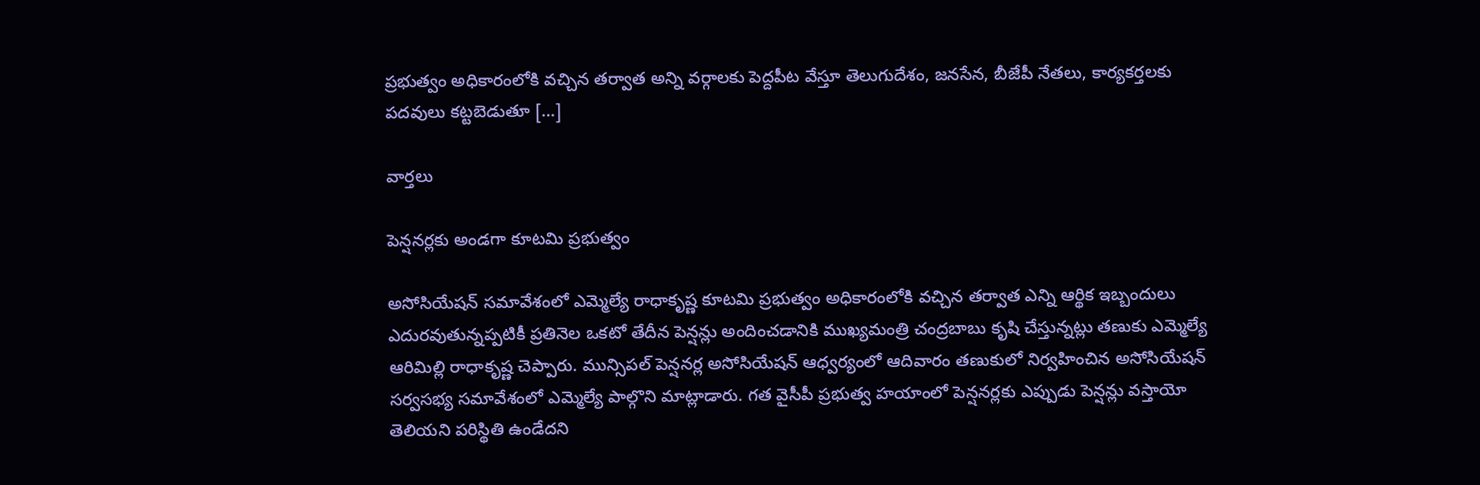ప్రభుత్వం అధికారంలోకి వచ్చిన తర్వాత అన్ని వర్గాలకు పెద్దపీట వేస్తూ తెలుగుదేశం, జనసేన, బీజేపీ నేతలు, కార్యకర్తలకు పదవులు కట్టబెడుతూ […]

వార్త‌లు

పెన్షనర్లకు అండగా కూటమి ప్రభుత్వం

అసోసియేషన్‌ సమావేశంలో ఎమ్మెల్యే రాధాకృష్ణ కూటమి ప్రభుత్వం అధికారంలోకి వచ్చిన తర్వాత ఎన్ని ఆర్థిక ఇబ్బందులు ఎదురవుతున్నప్పటికీ ప్రతినెల ఒకటో తేదీన పెన్షన్లు అందించడానికి ముఖ్యమంత్రి చంద్రబాబు కృషి చేస్తున్నట్లు తణుకు ఎమ్మెల్యే ఆరిమిల్లి రాధాకృష్ణ చెప్పారు. మున్సిపల్‌ పెన్షనర్ల అసోసియేషన్‌ ఆధ్వర్యంలో ఆదివారం తణుకులో నిర్వహించిన అసోసియేషన్‌ సర్వసభ్య సమావేశంలో ఎమ్మెల్యే పాల్గొని మాట్లాడారు. గత వైసీపీ ప్రభుత్వ హయాంలో పెన్షనర్లకు ఎప్పుడు పెన్షన్లు వస్తాయో తెలియని పరిస్థితి ఉండేదని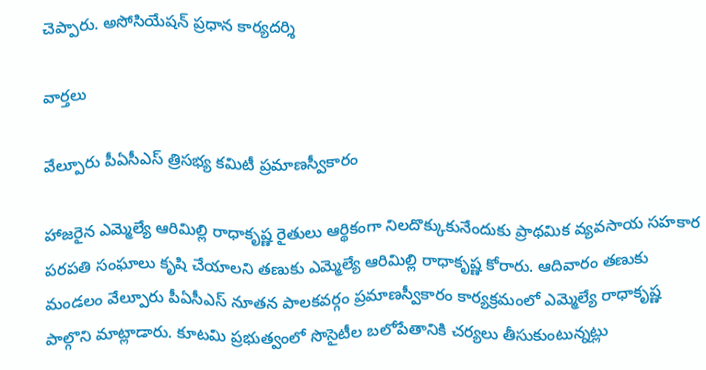చెప్పారు. అసోసియేషన్‌ ప్రధాన కార్యదర్శి

వార్త‌లు

వేల్పూరు పీఏసీఎస్‌ త్రిసభ్య కమిటీ ప్రమాణస్వీకారం

హాజరైన ఎమ్మెల్యే ఆరిమిల్లి రాధాకృష్ణ రైతులు ఆర్థికంగా నిలదొక్కుకునేందుకు ప్రాథమిక వ్యవసాయ సహకార పరపతి సంఘాలు కృషి చేయాలని తణుకు ఎమ్మెల్యే ఆరిమిల్లి రాధాకృష్ణ కోరారు. ఆదివారం తణుకు మండలం వేల్పూరు పీఏసీఎస్‌ నూతన పాలకవర్గం ప్రమాణస్వీకారం కార్యక్రమంలో ఎమ్మెల్యే రాధాకృష్ణ పాల్గొని మాట్లాడారు. కూటమి ప్రభుత్వంలో సొసైటీల బలోపేతానికి చర్యలు తీసుకుంటున్నట్లు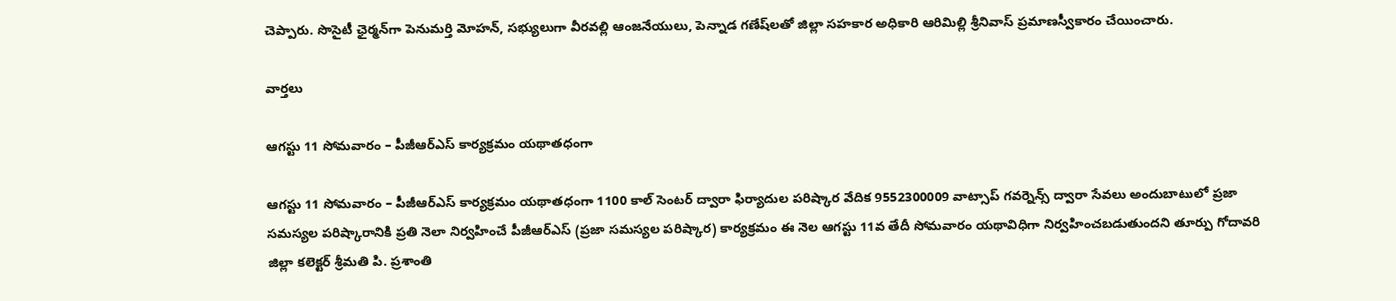చెప్పారు. సొసైటీ ఛైర్మన్‌గా పెనుమర్తి మోహన్, సభ్యులుగా వీరవల్లి ఆంజనేయులు, పెన్నాడ గణేష్‌లతో జిల్లా సహకార అధికారి ఆరిమిల్లి శ్రీనివాస్‌ ప్రమాణస్వీకారం చేయించారు.

వార్త‌లు

ఆగస్టు 11 సోమవారం – పీజీఆర్ఎస్ కార్యక్రమం యథాతధంగా

ఆగస్టు 11 సోమవారం – పీజీఆర్ఎస్ కార్యక్రమం యథాతధంగా 1100 కాల్ సెంటర్ ద్వారా ఫిర్యాదుల పరిష్కార వేదిక 9552300009 వాట్సాప్ గవర్నెన్స్ ద్వారా సేవలు అందుబాటులో ప్రజా సమస్యల పరిష్కారానికి ప్రతి నెలా నిర్వహించే పీజీఆర్ఎస్ (ప్రజా సమస్యల పరిష్కార) కార్యక్రమం ఈ నెల ఆగస్టు 11వ తేదీ సోమవారం యథావిధిగా నిర్వహించబడుతుందని తూర్పు గోదావరి జిల్లా కలెక్టర్ శ్రీమతి పి. ప్రశాంతి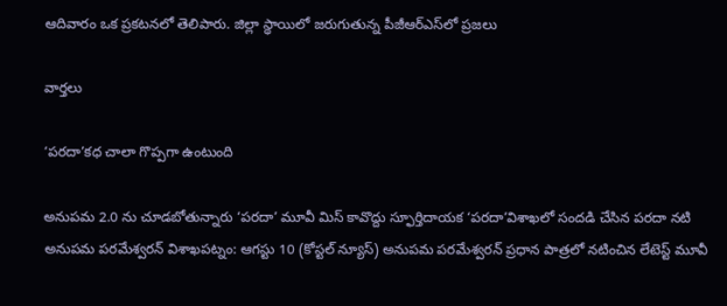ఆదివారం ఒక ప్రకటనలో తెలిపారు. జిల్లా స్థాయిలో జరుగుతున్న పీజీఆర్ఎస్‌లో ప్రజలు

వార్త‌లు

‘పరదా’కధ చాలా గొప్పగా ఉంటుంది

అనుపమ 2.0 ను చూడబోతున్నారు ‘పరదా’ మూవీ మిస్ కావొద్దు స్ఫూర్తిదాయక ‘పరదా’విశాఖలో సందడి చేసిన పరదా నటి అనుపమ పరమేశ్వరన్ విశాఖపట్నం: ఆగస్టు 10 (కోస్టల్ న్యూస్) అనుపమ పరమేశ్వరన్ ప్రధాన పాత్రలో నటించిన లేటెస్ట్ మూవీ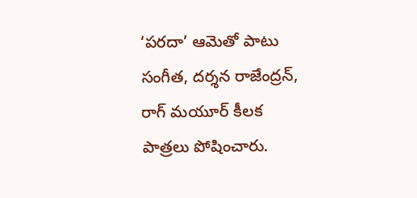‘పరదా’ ఆమెతో పాటు సంగీత, దర్శన రాజేంద్రన్, రాగ్ మయూర్ కీలక పాత్రలు పోషించారు.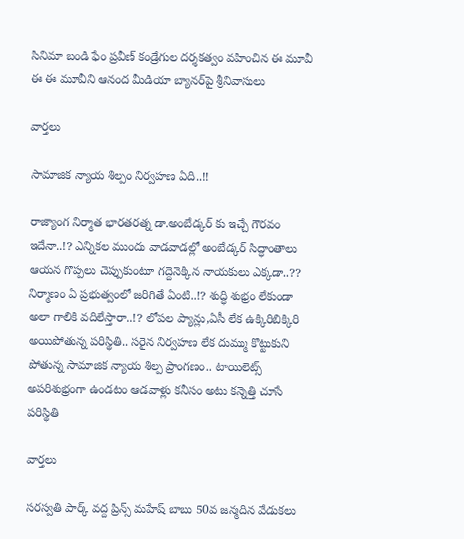సినిమా బండి ఫేం ప్రవీణ్ కండ్రేగుల దర్శకత్వం వహించిన ఈ మూవీ ఈ ఈ మూవీని ఆనంద మీడియా బ్యానర్‌పై శ్రీనివాసులు

వార్త‌లు

సామాజిక న్యాయ శిల్పం నిర్వహణ ఏది..!!

రాజ్యాంగ నిర్మాత భారతరత్న డా.అంబేడ్కర్ కు ఇచ్చే గౌరవం ఇదేనా..!? ఎన్నికల ముందు వాడవాడల్లో అంబేడ్కర్ సిద్ధాంతాలు ఆయన గొప్పలు చెప్పుకుంటూ గద్దెనెక్కిన నాయకులు ఎక్కడా..?? నిర్మాణం ఏ ప్రభుత్వంలో జరిగితే ఏంటి..!? శుద్ధి శుభ్రం లేకుండా అలా గాలికి వదిలేస్తారా..!? లోపల ప్యాన్లు,ఏసీ లేక ఉక్కిరిబిక్కిరి అయిపోతున్న పరిస్థితి.. సరైన నిర్వహణ లేక దుమ్ము కొట్టుకుని పోతున్న సామాజిక న్యాయ శిల్ప ప్రాంగణం.. టాయిలెట్స్ అపరిశుభ్రంగా ఉండటం ఆడవాళ్లు కనీసం అటు కన్నెత్తి చూసే పరిస్థితి

వార్త‌లు

సరస్వతి పార్క్ వద్ద ప్రిన్స్ మహేష్ బాబు 50వ జన్మదిన వేడుకలు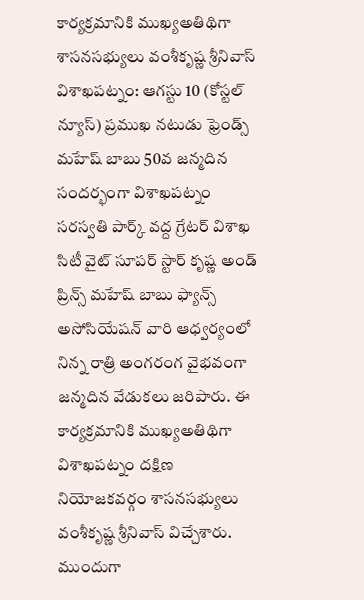కార్యక్రమానికి ముఖ్యఅతిథిగా శాసనసభ్యులు వంశీకృష్ణ శ్రీనివాస్ విశాఖపట్నం: ఆగస్టు 10 (కోస్టల్ న్యూస్) ప్రముఖ నటుడు ఫ్రెండ్స్ మహేష్ బాబు 50వ జన్మదిన సందర్భంగా విశాఖపట్నం సరస్వతి పార్క్ వద్ద గ్రేటర్ విశాఖ సిటీ వైట్ సూపర్ స్టార్ కృష్ణ అండ్ ప్రిన్స్ మహేష్ బాబు ఫ్యాన్స్ అసోసియేషన్ వారి ఆధ్వర్యంలో నిన్న రాత్రి అంగరంగ వైభవంగా జన్మదిన వేడుకలు జరిపారు. ఈ కార్యక్రమానికి ముఖ్యఅతిథిగా విశాఖపట్నం దక్షిణ నియోజకవర్గం శాసనసభ్యులు వంశీకృష్ణ శ్రీనివాస్ విచ్చేశారు. ముందుగా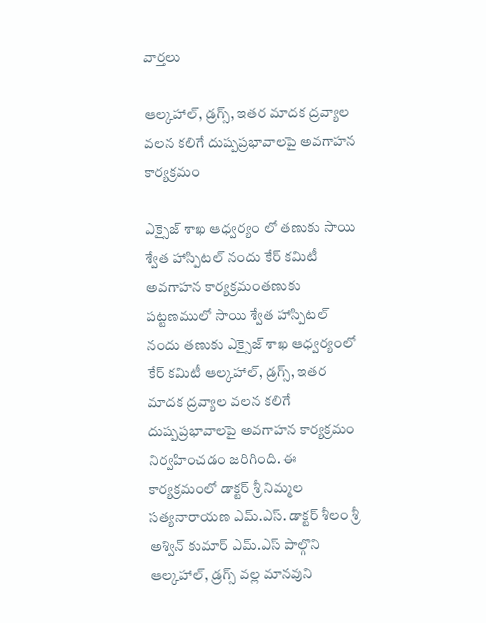వార్త‌లు

ఆల్కహాల్, డ్రగ్స్, ఇతర మాదక ద్రవ్యాల వలన కలిగే దుష్పప్రభావాలపై అవగాహన కార్యక్రమం

ఎక్సైజ్ శాఖ ఆధ్వర్యం లో తణుకు సాయి శ్వేత హాస్పిటల్ నందు కేర్ కమిటీ అవగాహన కార్యక్రమంతణుకు పట్టణములో సాయి శ్వేత హాస్పిటల్ నందు తణుకు ఎక్సైజ్ శాఖ ఆధ్వర్యంలో కేర్ కమిటీ ఆల్కహాల్, డ్రగ్స్, ఇతర మాదక ద్రవ్యాల వలన కలిగే దుష్పప్రభావాలపై అవగాహన కార్యక్రమం నిర్వహించడం జరిగింది. ఈ కార్యక్రమంలో డాక్టర్ శ్రీ నిమ్మల సత్యనారాయణ ఎమ్.ఎస్. డాక్టర్ శీలం శ్రీ అశ్విన్ కుమార్ ఎమ్.ఎస్ పాల్గొని ఆల్కహాల్, డ్రగ్స్ వల్ల మానవుని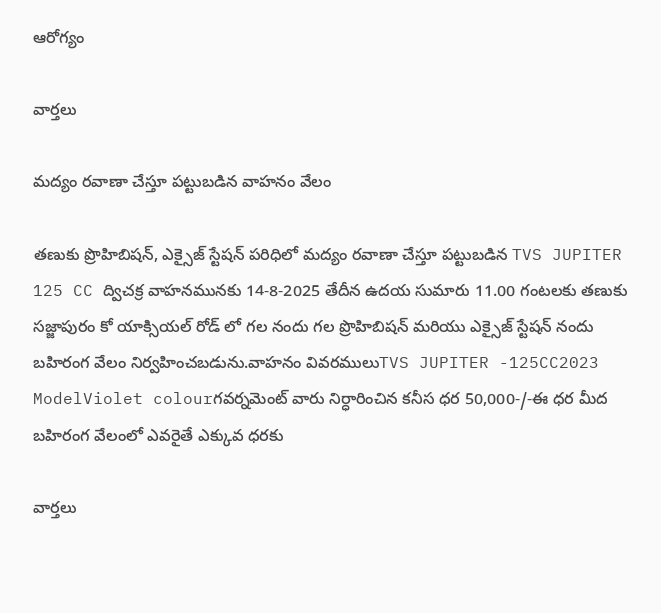ఆరోగ్యం

వార్త‌లు

మద్యం రవాణా చేస్తూ పట్టుబడిన వాహనం వేలం

తణుకు ప్రొహిబిషన్, ఎక్సైజ్ స్టేషన్ పరిధిలో మద్యం రవాణా చేస్తూ పట్టుబడిన TVS JUPITER 125 CC ద్విచక్ర వాహనమునకు 14-8-2025 తేదీన ఉదయ సుమారు 11.00 గంటలకు తణుకు సజ్జాపురం కో యాక్సియల్ రోడ్ లో గల నందు గల ప్రొహిబిషన్ మరియు ఎక్సైజ్ స్టేషన్ నందు బహిరంగ వేలం నిర్వహించబడును.వాహనం వివరములుTVS JUPITER -125CC2023 ModelViolet colourగవర్నమెంట్ వారు నిర్ధారించిన కనీస ధర 50,000-/-ఈ ధర మీద బహిరంగ వేలంలో ఎవరైతే ఎక్కువ ధరకు

వార్త‌లు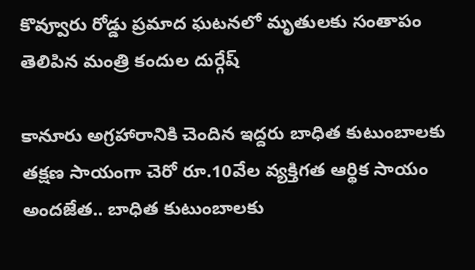కొవ్వూరు రోడ్డు ప్రమాద ఘటనలో మృతులకు సంతాపం తెలిపిన మంత్రి కందుల దుర్గేష్

కానూరు అగ్రహారానికి చెందిన ఇద్దరు బాధిత కుటుంబాలకు తక్షణ సాయంగా చెరో రూ.10వేల వ్యక్తిగత ఆర్థిక సాయం అందజేత.. బాధిత కుటుంబాలకు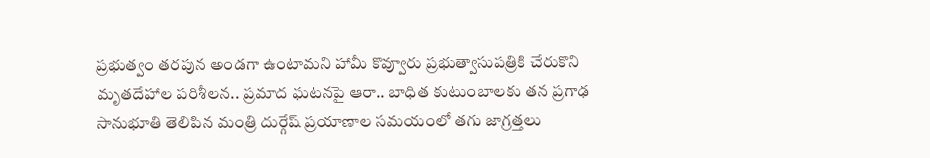ప్రభుత్వం తరపున అండగా ఉంటామని హామీ కొవ్వూరు ప్రభుత్వాసుపత్రికి చేరుకొని మృతదేహాల పరిశీలన.. ప్రమాద ఘటనపై ఆరా.. బాధిత కుటుంబాలకు తన ప్రగాఢ సానుభూతి తెలిపిన మంత్రి దుర్గేష్ ప్రయాణాల సమయంలో తగు జాగ్రత్తలు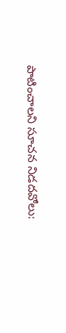పాటించాలని సూచన నిడదవోలు: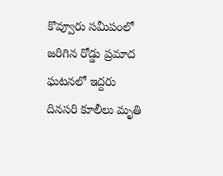కొవ్వూరు సమీపంలో జరిగిన రోడ్డు ప్రమాద ఘటనలో ఇద్దరు దినసరి కూలీలు మృతి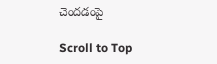చెందడంపై

Scroll to Top